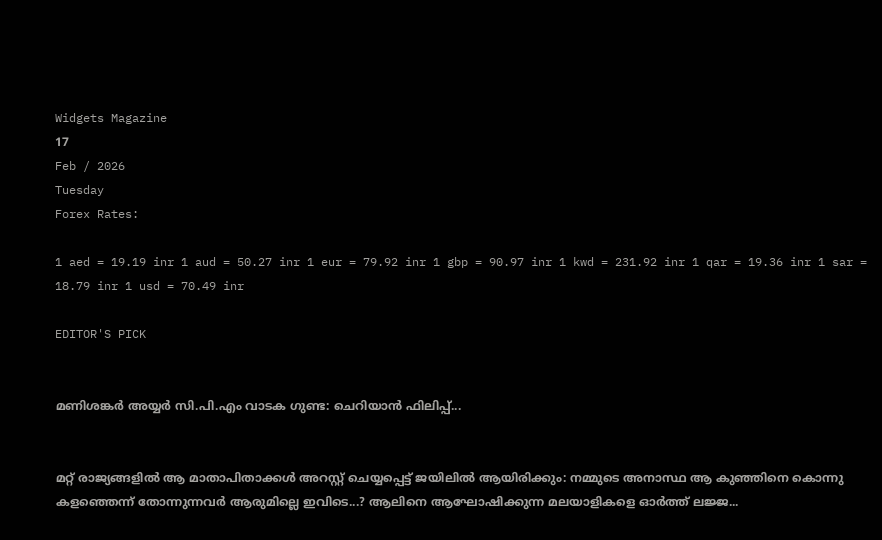Widgets Magazine
17
Feb / 2026
Tuesday
Forex Rates:

1 aed = 19.19 inr 1 aud = 50.27 inr 1 eur = 79.92 inr 1 gbp = 90.97 inr 1 kwd = 231.92 inr 1 qar = 19.36 inr 1 sar = 18.79 inr 1 usd = 70.49 inr

EDITOR'S PICK


മണിശങ്കർ അയ്യർ സി.പി.എം വാടക ഗുണ്ട: ചെറിയാൻ ഫിലിപ്പ്...


മറ്റ് രാജ്യങ്ങളിൽ ആ മാതാപിതാക്കള്‍ അറസ്റ്റ് ചെയ്യപ്പെട്ട് ജയിലിൽ ആയിരിക്കും: നമ്മുടെ അനാസ്ഥ ആ കുഞ്ഞിനെ കൊന്നു കളഞ്ഞെന്ന് തോന്നുന്നവർ ആരുമില്ലെ ഇവിടെ...? ആലിനെ ആഘോഷിക്കുന്ന മലയാളികളെ ഓർത്ത് ലജ്ജ...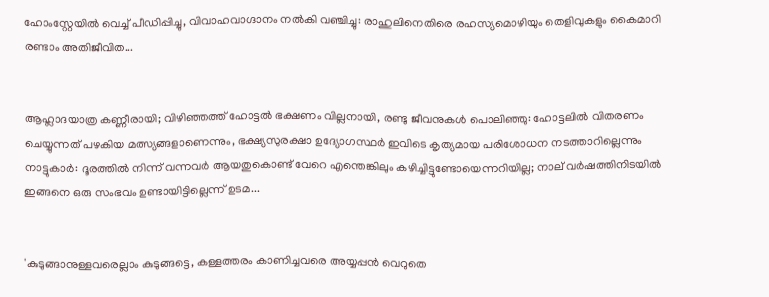ഹോംസ്റ്റേയിൽ വെച്ച് പീഡിപ്പിച്ചു, വിവാഹവാഗ്ദാനം നൽകി വഞ്ചിച്ചു: രാഹുലിനെതിരെ രഹസ്യമൊഴിയും തെളിവുകളും കൈമാറി രണ്ടാം അതിജീവിത...


ആഹ്ലാദയാത്ര കണ്ണീരായി; വിഴിഞ്ഞത്ത് ഹോട്ടൽ ഭക്ഷണം വില്ലനായി, രണ്ടു ജീവനുകൾ പൊലിഞ്ഞു: ഹോട്ടലിൽ വിതരണം ചെയ്യുന്നത് പഴകിയ മത്സ്യങ്ങളാണെന്നും, ഭക്ഷ്യസുരക്ഷാ ഉദ്യോഗസ്ഥർ ഇവിടെ കൃത്യമായ പരിശോധന നടത്താറില്ലെന്നും നാട്ടുകാർ: ദൂരത്തില്‍ നിന്ന് വന്നവര്‍ ആയതുകൊണ്ട് വേറെ എന്തെങ്കിലും കഴിച്ചിട്ടുണ്ടോയെന്നറിയില്ല; നാല് വര്‍ഷത്തിനിടയില്‍ ഇങ്ങനെ ഒരു സംഭവം ഉണ്ടായിട്ടില്ലെന്ന് ഉടമ...


'കുടുങ്ങാനുള്ളവരെല്ലാം കുടുങ്ങട്ടെ, കള്ളത്തരം കാണിച്ചവരെ അയ്യപ്പൻ വെറുതെ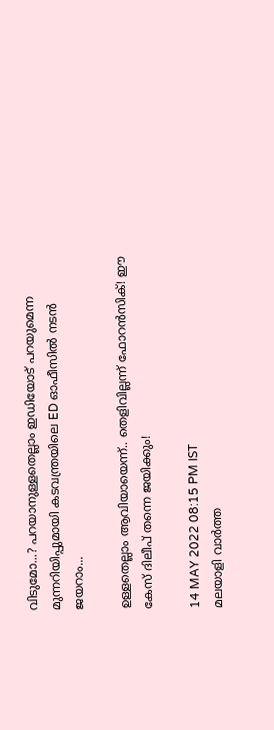വിടുമോ...? പറയാനുള്ളതെല്ലാം ഇഡിയോട് പറയുമെന്ന മുന്നറിയിപ്പുമായി കടവന്ത്രയിലെ ED ഓഫീസിൽ നടൻ ജയറാം...

ഉള്ളതെല്ലാം ആവിയായെന്ന്.. തെളിവില്ലന്ന് ഫോറൻസിക്! ഈ കേസ് ദിലീപ് തന്നെ ജയിക്കും!

14 MAY 2022 08:15 PM IST
മലയാളി വാര്‍ത്ത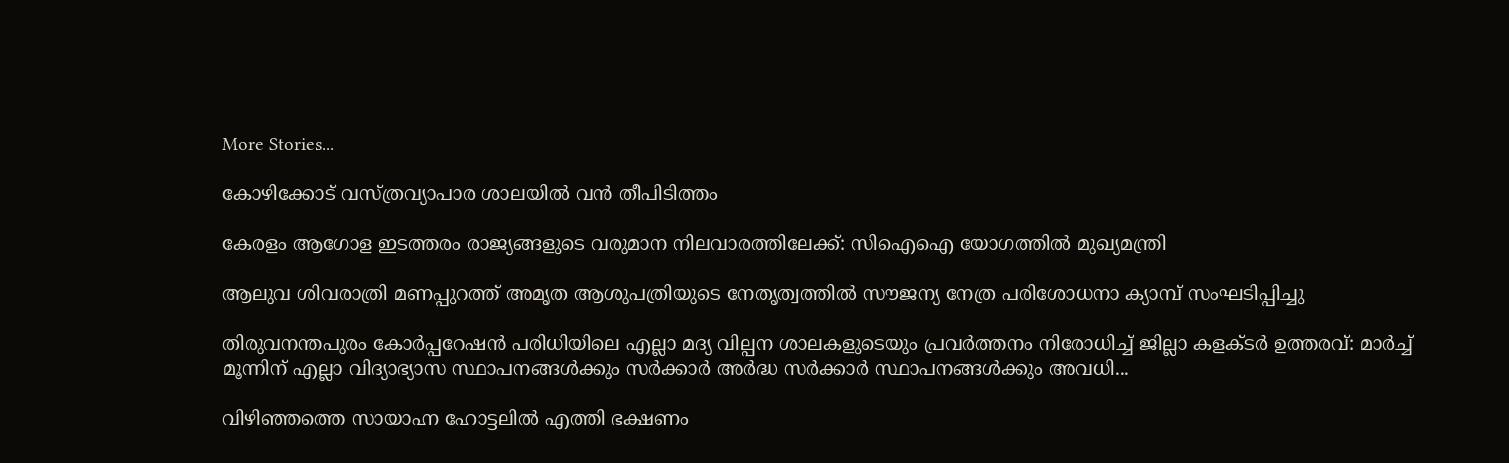More Stories...

കോഴിക്കോട് വസ്ത്രവ്യാപാര ശാലയില്‍ വന്‍ തീപിടിത്തം

കേരളം ആഗോള ഇടത്തരം രാജ്യങ്ങളുടെ വരുമാന നിലവാരത്തിലേക്ക്: സിഐഐ യോഗത്തിൽ മുഖ്യമന്ത്രി

ആലുവ ശിവരാത്രി മണപ്പുറത്ത് അമൃത ആശുപത്രിയുടെ നേതൃത്വത്തിൽ സൗജന്യ നേത്ര പരിശോധനാ ക്യാമ്പ് സംഘടിപ്പിച്ചു

തിരുവനന്തപുരം കോർപ്പറേഷൻ പരിധിയിലെ എല്ലാ മദ്യ വില്പന ശാലകളുടെയും പ്രവർത്തനം നിരോധിച്ച് ജില്ലാ കളക്ടർ ഉത്തരവ്: മാർച്ച് മൂന്നിന് എല്ലാ വിദ്യാഭ്യാസ സ്ഥാപനങ്ങള്‍ക്കും സര്‍ക്കാര്‍ അര്‍ദ്ധ സര്‍ക്കാര്‍ സ്ഥാപനങ്ങള്‍ക്കും അവധി...

വിഴിഞ്ഞത്തെ സായാഹ്ന ഹോട്ടലിൽ എത്തി ഭക്ഷണം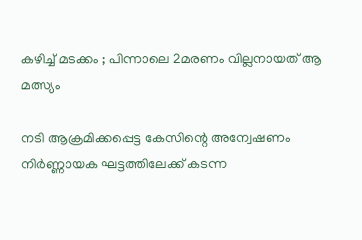കഴിച്ച് മടക്കം ; പിന്നാലെ 2മരണം വില്ലനായത് ആ മത്സ്യം

നടി ആക്രമിക്കപ്പെട്ട കേസിന്റെ അന്വേഷണം നിർണ്ണായക ഘട്ടത്തിലേക്ക് കടന്ന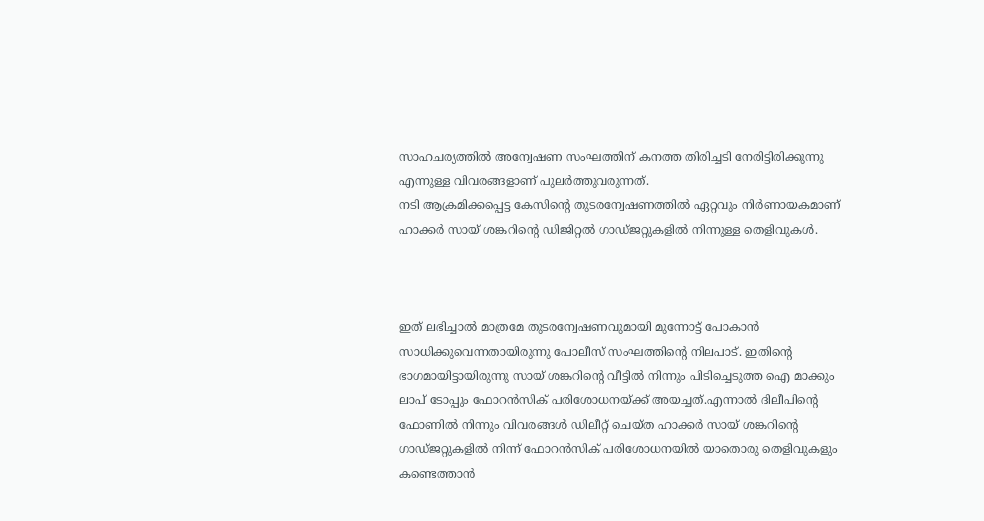സാഹചര്യത്തിൽ അന്വേഷണ സംഘത്തിന് കനത്ത തിരിച്ചടി നേരിട്ടിരിക്കുന്നു എന്നുള്ള വിവരങ്ങളാണ് പുലർത്തുവരുന്നത്.
നടി ആക്രമിക്കപ്പെട്ട കേസിന്റെ തുടരന്വേഷണത്തിൽ ഏറ്റവും നിർണായകമാണ് ഹാക്കർ സായ് ശങ്കറിന്റെ ഡിജിറ്റൽ ഗാഡ്ജറ്റുകളിൽ നിന്നുള്ള തെളിവുകൾ.



ഇത് ലഭിച്ചാൽ മാത്രമേ തുടരന്വേഷണവുമായി മുന്നോട്ട് പോകാൻ സാധിക്കുവെന്നതായിരുന്നു പോലീസ് സംഘത്തിന്റെ നിലപാട്. ഇതിന്റെ ഭാഗമായിട്ടായിരുന്നു സായ് ശങ്കറിന്റെ വീട്ടിൽ നിന്നും പിടിച്ചെടുത്ത ഐ മാക്കും ലാപ് ടോപ്പും ഫോറൻസിക് പരിശോധനയ്ക്ക് അയച്ചത്.എന്നാൽ ദിലീപിന്റെ ഫോണിൽ നിന്നും വിവരങ്ങൾ ഡിലീറ്റ് ചെയ്ത ഹാക്കർ സായ് ശങ്കറിന്റെ ഗാഡ്ജറ്റുകളിൽ നിന്ന് ഫോറൻസിക് പരിശോധനയിൽ യാതൊരു തെളിവുകളും കണ്ടെത്താൻ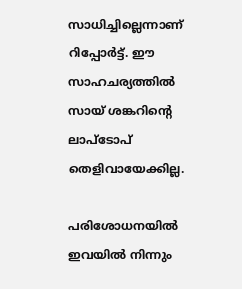സാധിച്ചില്ലെന്നാണ് റിപ്പോർട്ട്. ഈ സാഹചര്യത്തിൽ സായ് ശങ്കറിന്റെ ലാപ്ടോപ് തെളിവായേക്കില്ല.

പരിശോധനയിൽ ഇവയിൽ നിന്നും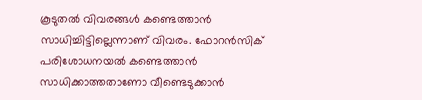കൂടുതൽ വിവരങ്ങൾ കണ്ടെത്താൻ സാധിച്ചിട്ടില്ലെന്നാണ് വിവരം. ഫോറൻസിക് പരിശോധനയൽ കണ്ടെത്താൻ സാധിക്കാത്തതാണോ വീണ്ടെടുക്കാൻ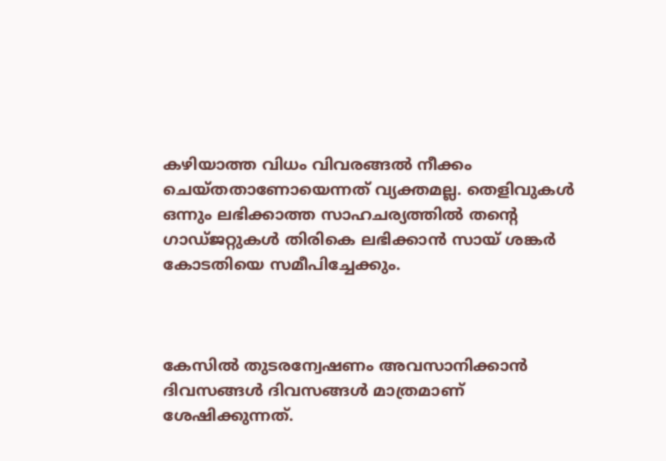കഴിയാത്ത വിധം വിവരങ്ങൽ നീക്കം ചെയ്തതാണോയെന്നത് വ്യക്തമല്ല. തെളിവുകൾ ഒന്നും ലഭിക്കാത്ത സാഹചര്യത്തിൽ തന്റെ ഗാഡ്ജറ്റുകൾ തിരികെ ലഭിക്കാൻ സായ് ശങ്കർ കോടതിയെ സമീപിച്ചേക്കും.



കേസിൽ തുടരന്വേഷണം അവസാനിക്കാൻ ദിവസങ്ങൾ ദിവസങ്ങൾ മാത്രമാണ് ശേഷിക്കുന്നത്.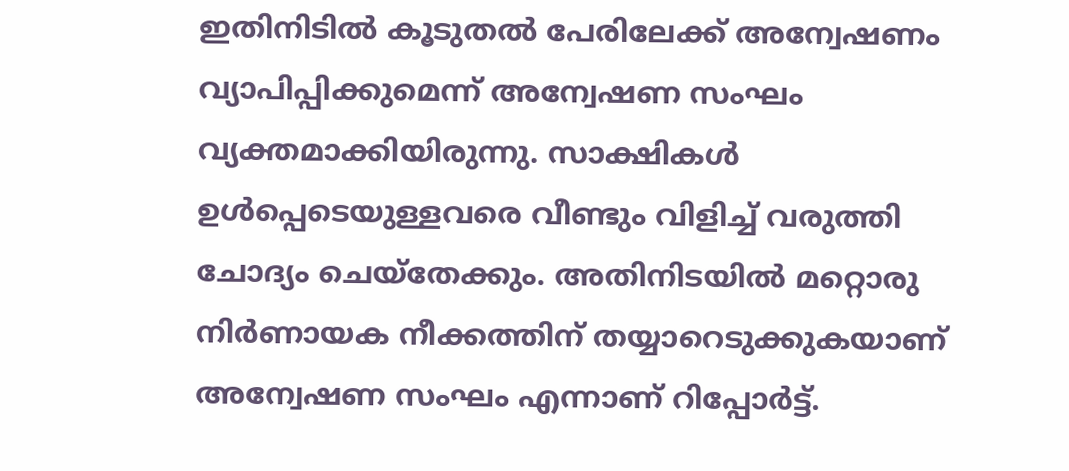ഇതിനിടിൽ കൂടുതൽ പേരിലേക്ക് അന്വേഷണം വ്യാപിപ്പിക്കുമെന്ന് അന്വേഷണ സംഘം വ്യക്തമാക്കിയിരുന്നു. സാക്ഷികൾ ഉൾപ്പെടെയുള്ളവരെ വീണ്ടും വിളിച്ച് വരുത്തി ചോദ്യം ചെയ്തേക്കും. അതിനിടയിൽ മറ്റൊരു നിർണായക നീക്കത്തിന് തയ്യാറെടുക്കുകയാണ് അന്വേഷണ സംഘം എന്നാണ് റിപ്പോർട്ട്.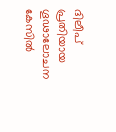ദിലീപ് പ്രതിയായ ഗൂഢാലോചന കേസിൽ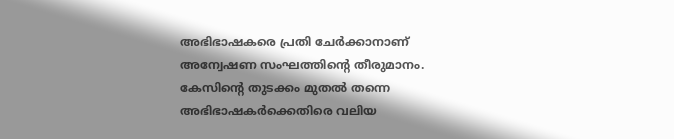അഭിഭാഷകരെ പ്രതി ചേർക്കാനാണ് അന്വേഷണ സംഘത്തിന്റെ തീരുമാനം. കേസിന്റെ തുടക്കം മുതൽ തന്നെ അഭിഭാഷകർക്കെതിരെ വലിയ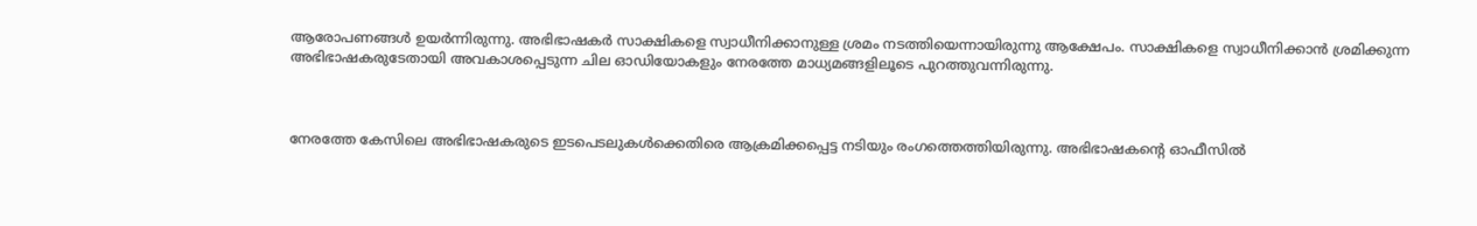ആരോപണങ്ങൾ ഉയർന്നിരുന്നു. അഭിഭാഷകർ സാക്ഷികളെ സ്വാധീനിക്കാനുള്ള ശ്രമം നടത്തിയെന്നായിരുന്നു ആക്ഷേപം. സാക്ഷികളെ സ്വാധീനിക്കാൻ ശ്രമിക്കുന്ന അഭിഭാഷകരുടേതായി അവകാശപ്പെടുന്ന ചില ഓഡിയോകളും നേരത്തേ മാധ്യമങ്ങളിലൂടെ പുറത്തുവന്നിരുന്നു.



നേരത്തേ കേസിലെ അഭിഭാഷകരുടെ ഇടപെടലുകൾക്കെതിരെ ആക്രമിക്കപ്പെട്ട നടിയും രംഗത്തെത്തിയിരുന്നു. അഭിഭാഷകന്റെ ഓഫീസിൽ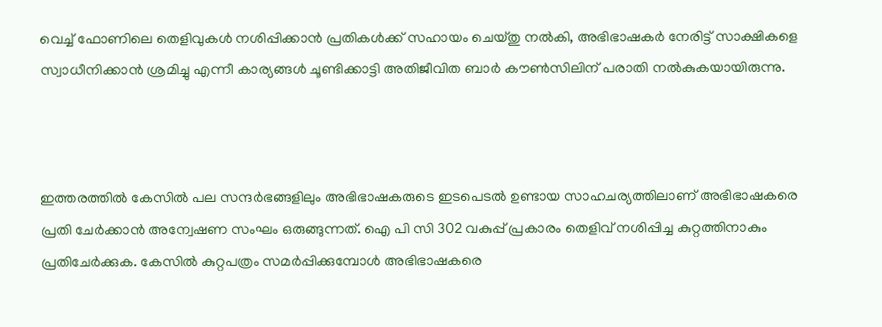വെച്ച് ഫോണിലെ തെളിവുകൾ നശിപ്പിക്കാൻ പ്രതികൾക്ക് സഹായം ചെയ്തു നൽകി, അഭിഭാഷകർ നേരിട്ട് സാക്ഷികളെ സ്വാധീനിക്കാൻ ശ്രമിച്ചു എന്നീ കാര്യങ്ങൾ ചൂണ്ടിക്കാട്ടി അതിജീവിത ബാർ കൗൺസിലിന് പരാതി നൽകുകയായിരുന്നു.



ഇത്തരത്തിൽ കേസിൽ പല സന്ദർഭങ്ങളിലും അഭിഭാഷകരുടെ ഇടപെടൽ ഉണ്ടായ സാഹചര്യത്തിലാണ് അഭിഭാഷകരെ പ്രതി ചേർക്കാൻ അന്വേഷണ സംഘം ഒരുങ്ങുന്നത്. ഐ പി സി 302 വകുപ്പ് പ്രകാരം തെളിവ് നശിപ്പിച്ച കുറ്റത്തിനാകും പ്രതിചേർക്കുക. കേസിൽ കുറ്റപത്രം സമർപ്പിക്കുമ്പോൾ അഭിഭാഷകരെ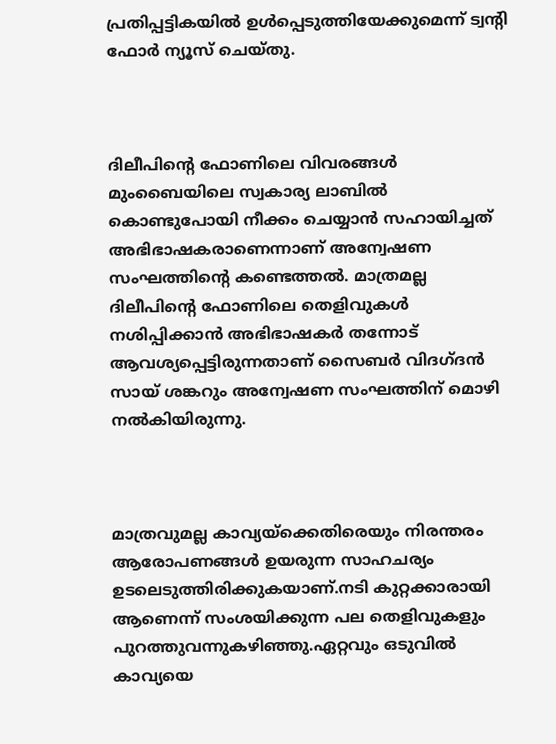പ്രതിപ്പട്ടികയിൽ ഉൾപ്പെടുത്തിയേക്കുമെന്ന് ട്വന്റി ഫോർ ന്യൂസ് ചെയ്തു.



ദിലീപിന്റെ ഫോണിലെ വിവരങ്ങൾ മുംബൈയിലെ സ്വകാര്യ ലാബിൽ കൊണ്ടുപോയി നീക്കം ചെയ്യാൻ സഹായിച്ചത് അഭിഭാഷകരാണെന്നാണ് അന്വേഷണ സംഘത്തിന്റെ കണ്ടെത്തൽ. മാത്രമല്ല ദിലീപിന്റെ ഫോണിലെ തെളിവുകൾ നശിപ്പിക്കാൻ അഭിഭാഷകർ തന്നോട് ആവശ്യപ്പെട്ടിരുന്നതാണ് സൈബർ വിദഗ്ദൻ സായ് ശങ്കറും അന്വേഷണ സംഘത്തിന് മൊഴി നൽകിയിരുന്നു.



മാത്രവുമല്ല കാവ്യയ്ക്കെതിരെയും നിരന്തരം ആരോപണങ്ങൾ ഉയരുന്ന സാഹചര്യം ഉടലെടുത്തിരിക്കുകയാണ്.നടി കുറ്റക്കാരായി ആണെന്ന് സംശയിക്കുന്ന പല തെളിവുകളും പുറത്തുവന്നുകഴിഞ്ഞു.ഏറ്റവും ഒടുവിൽ കാവ്യയെ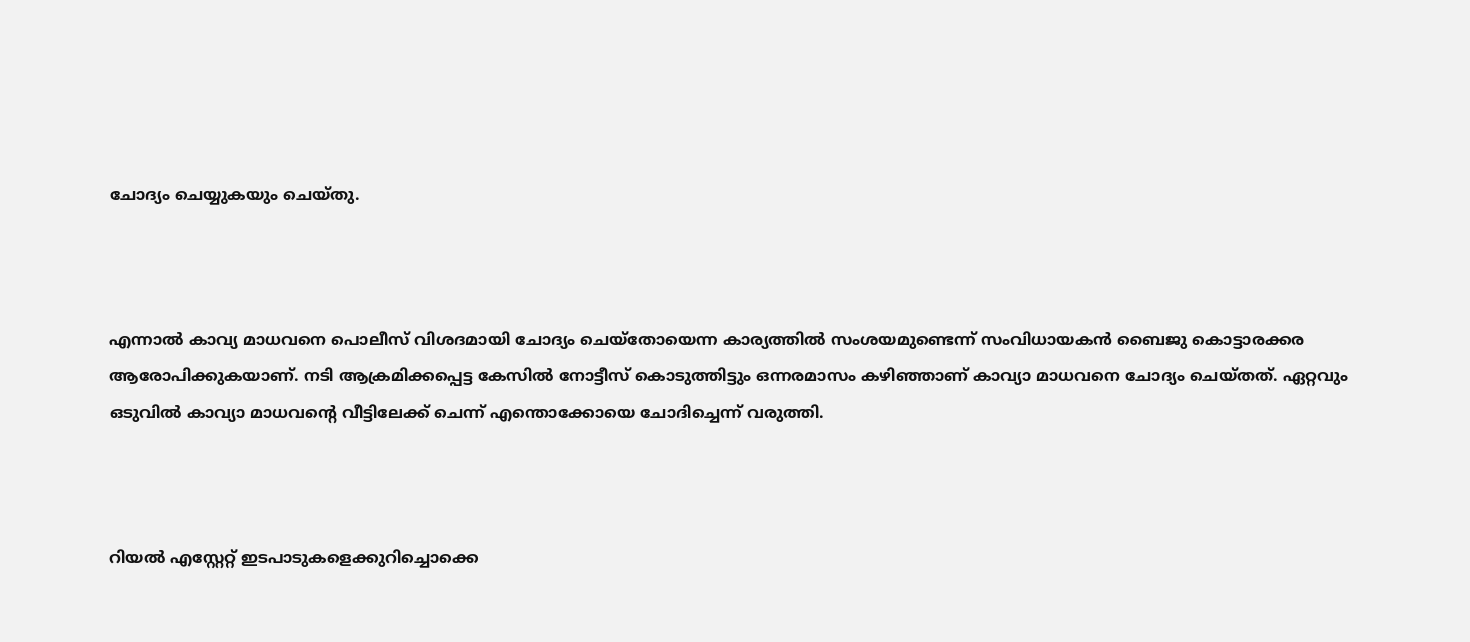ചോദ്യം ചെയ്യുകയും ചെയ്തു.



എന്നാൽ കാവ്യ മാധവനെ പൊലീസ് വിശദമായി ചോദ്യം ചെയ്തോയെന്ന കാര്യത്തില്‍ സംശയമുണ്ടെന്ന് സംവിധായകന്‍ ബൈജു കൊട്ടാരക്കര ആരോപിക്കുകയാണ്. നടി ആക്രമിക്കപ്പെട്ട കേസില്‍ നോട്ടീസ് കൊടുത്തിട്ടും ഒന്നരമാസം കഴിഞ്ഞാണ് കാവ്യാ മാധവനെ ചോദ്യം ചെയ്തത്. ഏറ്റവും ഒടുവില്‍ കാവ്യാ മാധവന്റെ വീട്ടിലേക്ക് ചെന്ന് എന്തൊക്കോയെ ചോദിച്ചെന്ന് വരുത്തി.



റിയല്‍ എസ്റ്റേറ്റ് ഇടപാടുകളെക്കുറിച്ചൊക്കെ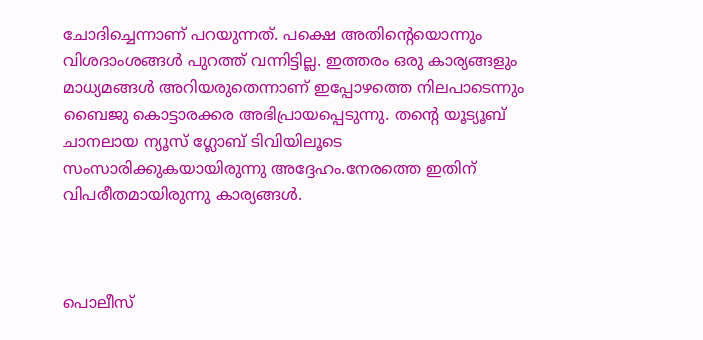ചോദിച്ചെന്നാണ് പറയുന്നത്. പക്ഷെ അതിന്റെയൊന്നും വിശദാംശങ്ങള്‍ പുറത്ത് വന്നിട്ടില്ല. ഇത്തരം ഒരു കാര്യങ്ങളും മാധ്യമങ്ങള്‍ അറിയരുതെന്നാണ് ഇപ്പോഴത്തെ നിലപാടെന്നും ബൈജു കൊട്ടാരക്കര അഭിപ്രായപ്പെടുന്നു. തന്റെ യൂട്യൂബ് ചാനലായ ന്യൂസ് ഗ്ലോബ് ടിവിയിലൂടെ സംസാരിക്കുകയായിരുന്നു അദ്ദേഹം.നേരത്തെ ഇതിന് വിപരീതമായിരുന്നു കാര്യങ്ങള്‍.



പൊലീസ്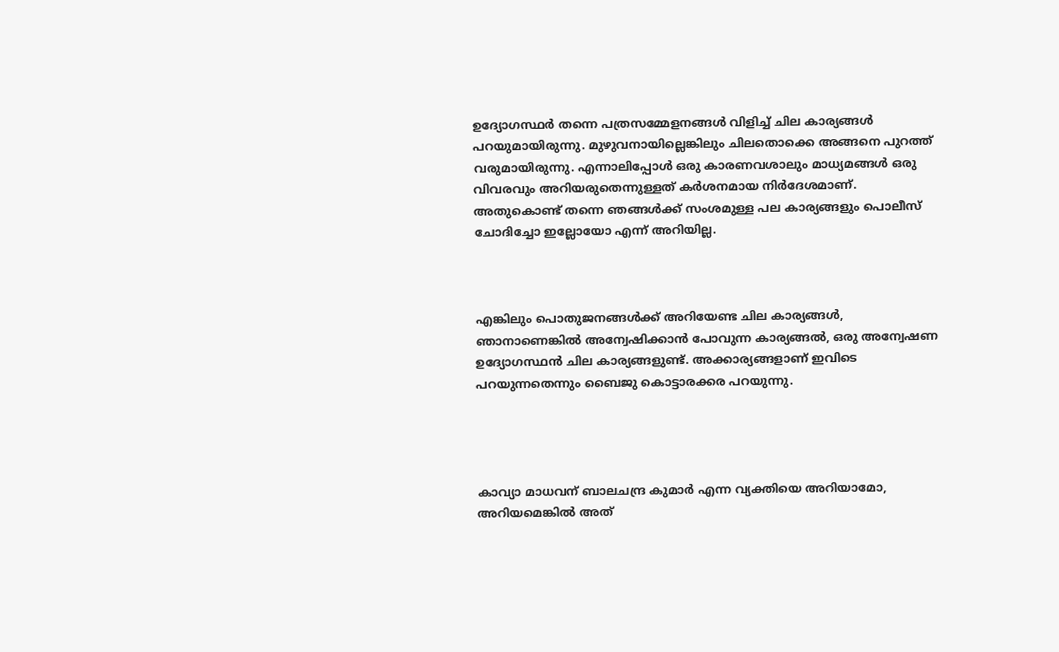ഉദ്യോഗസ്ഥർ തന്നെ പത്രസമ്മേളനങ്ങള്‍ വിളിച്ച് ചില കാര്യങ്ങള്‍ പറയുമായിരുന്നു. മുഴുവനായില്ലെങ്കിലും ചിലതൊക്കെ അങ്ങനെ പുറത്ത് വരുമായിരുന്നു. എന്നാലിപ്പോള്‍ ഒരു കാരണവശാലും മാധ്യമങ്ങള്‍ ഒരു വിവരവും അറിയരുതെന്നുള്ളത് കർശനമായ നിർദേശമാണ്. അതുകൊണ്ട് തന്നെ ഞങ്ങള്‍ക്ക് സംശമുള്ള പല കാര്യങ്ങളും പൊലീസ് ചോദിച്ചോ ഇല്ലോയോ എന്ന് അറിയില്ല.



എങ്കിലും പൊതുജനങ്ങള്‍ക്ക് അറിയേണ്ട ചില കാര്യങ്ങള്‍, ഞാനാണെങ്കില്‍ അന്വേഷിക്കാന്‍ പോവുന്ന കാര്യങ്ങല്‍, ഒരു അന്വേഷണ ഉദ്യോഗസ്ഥന്‍ ചില കാര്യങ്ങളുണ്ട്. അക്കാര്യങ്ങളാണ് ഇവിടെ പറയുന്നതെന്നും ബൈജു കൊട്ടാരക്കര പറയുന്നു.




കാവ്യാ മാധവന് ബാലചന്ദ്ര കുമാർ എന്ന വ്യക്തിയെ അറിയാമോ, അറിയമെങ്കില്‍ അത്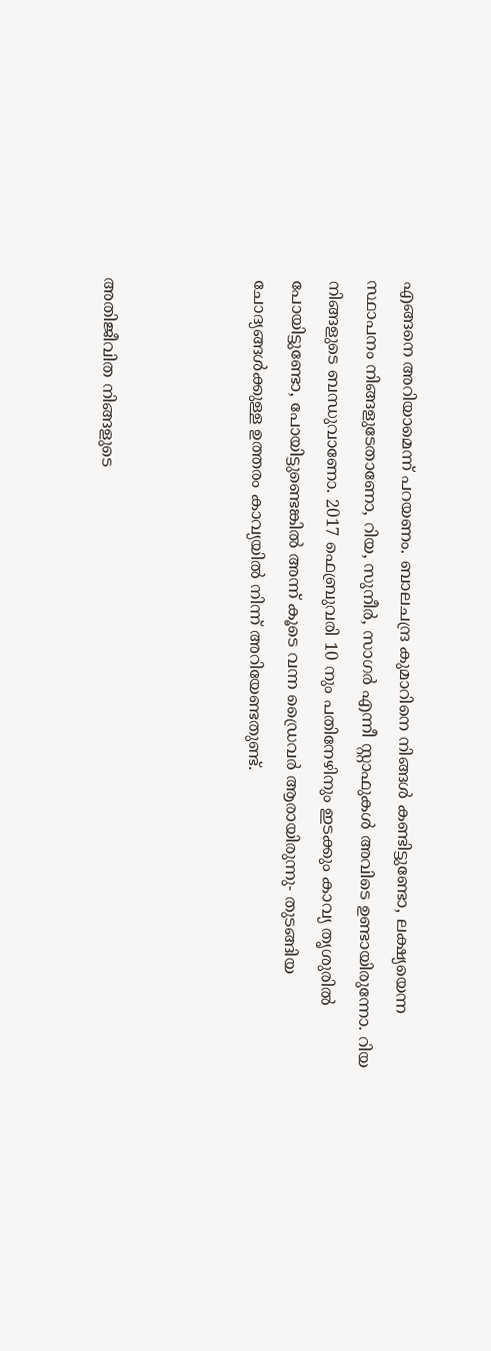എങ്ങനെ അറിയാമെന്ന് പറയണം. ബാലചന്ദ്ര കുമാറിനെ നിങ്ങള്‍ കണ്ടിട്ടുണ്ടോ, ലക്ഷ്യയെന്ന സ്ഥാപനം നിങ്ങളുടേതാണോ, റിയ, സുനീർ, സാഗർ എന്നീ സ്റ്റാഫുകള്‍ അവിടെ ഉണ്ടായിരുന്നോ. റിയ നിങ്ങളുടെ ബന്ധുവാണോ. 2017 ഫെബ്രുവരി 10 നും പതിനേഴിനും ഇടക്കും കാവ്യ തൃശുരില്‍ പോയിട്ടുണ്ടോ, പോയിട്ടുണ്ടെങ്കില്‍ അന്ന് കൂടെ വന്ന ഡ്രൈവർ ആരായിരുന്നു- തുടങ്ങിയ ചോദ്യങ്ങള്‍ക്കുള്ള ഉത്തരം കാവ്യയില്‍ നിന്ന് അറിയേണ്ടതുണ്ട്.



അതിജീവിത നിങ്ങളുടെ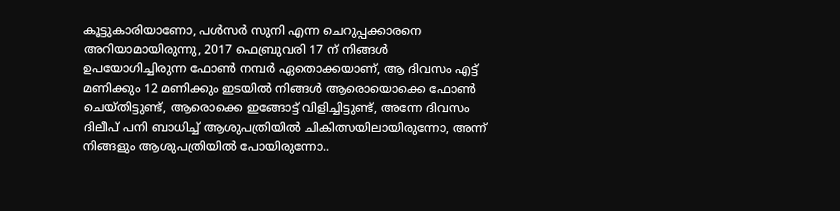കൂട്ടുകാരിയാണോ, പള്‍സർ സുനി എന്ന ചെറുപ്പക്കാരനെ അറിയാമായിരുന്നു, 2017 ഫെബ്രുവരി 17 ന് നിങ്ങള്‍ ഉപയോഗിച്ചിരുന്ന ഫോണ്‍ നമ്പർ ഏതൊക്കയാണ്, ആ ദിവസം എട്ട് മണിക്കും 12 മണിക്കും ഇടയില്‍ നിങ്ങള്‍ ആരൊയൊക്കെ ഫോണ്‍ ചെയ്തിട്ടുണ്ട്, ആരൊക്കെ ഇങ്ങോട്ട് വിളിച്ചിട്ടുണ്ട്, അന്നേ ദിവസം ദിലീപ് പനി ബാധിച്ച് ആശുപത്രിയില്‍ ചികിത്സയിലായിരുന്നോ, അന്ന് നിങ്ങളും ആശുപത്രിയില്‍ പോയിരുന്നോ..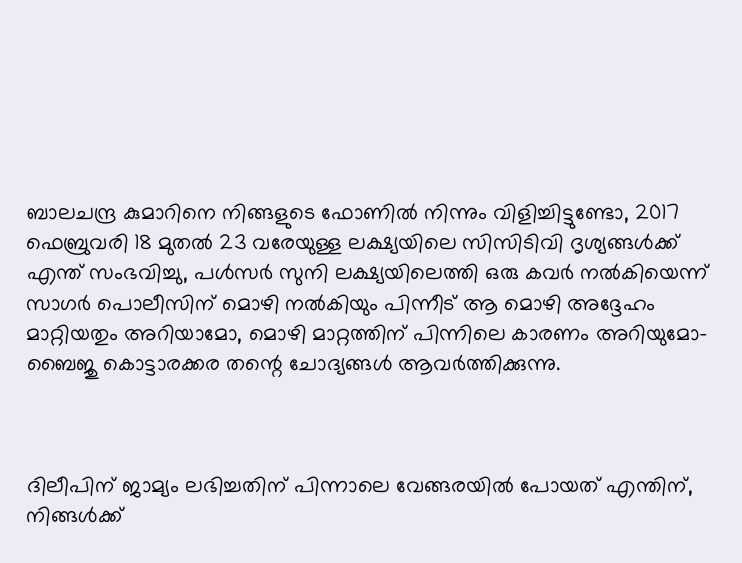ബാലചന്ദ്ര കുമാറിനെ നിങ്ങളുടെ ഫോണില്‍ നിന്നും വിളിച്ചിട്ടുണ്ടോ, 2017 ഫെബ്രുവരി 18 മുതല്‍ 23 വരേയുള്ള ലക്ഷ്യയിലെ സിസിടിവി ദൃശ്യങ്ങള്‍ക്ക് എന്ത് സംഭവിച്ചു, പള്‍സർ സുനി ലക്ഷ്യയിലെത്തി ഒരു കവർ നല്‍കിയെന്ന് സാഗർ പൊലീസിന് മൊഴി നല്‍കിയും പിന്നീട് ആ മൊഴി അദ്ദേഹം മാറ്റിയതും അറിയാമോ, മൊഴി മാറ്റത്തിന് പിന്നിലെ കാരണം അറിയുമോ- ബൈജു കൊട്ടാരക്കര തന്റെ ചോദ്യങ്ങള്‍ ആവർത്തിക്കുന്നു.



ദിലീപിന് ജാമ്യം ലഭിച്ചതിന് പിന്നാലെ വേങ്ങരയില്‍ പോയത് എന്തിന്, നിങ്ങള്‍ക്ക്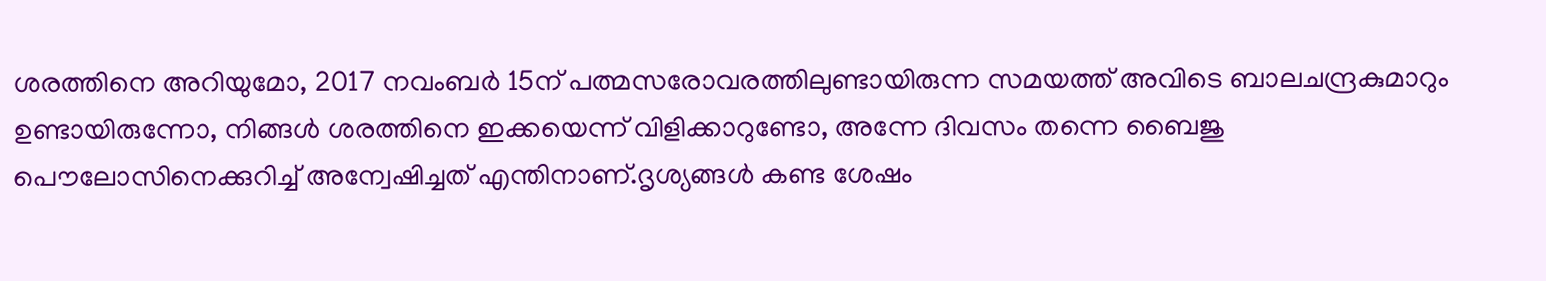ശരത്തിനെ അറിയുമോ, 2017 നവംബർ 15ന് പത്മസരോവരത്തിലുണ്ടായിരുന്ന സമയത്ത് അവിടെ ബാലചന്ദ്രകുമാറും ഉണ്ടായിരുന്നോ, നിങ്ങള്‍ ശരത്തിനെ ഇക്കയെന്ന് വിളിക്കാറുണ്ടോ, അന്നേ ദിവസം തന്നെ ബൈജു പൌലോസിനെക്കുറിച്ച് അന്വേഷിച്ചത് എന്തിനാണ്.ദൃശ്യങ്ങള്‍ കണ്ട ശേഷം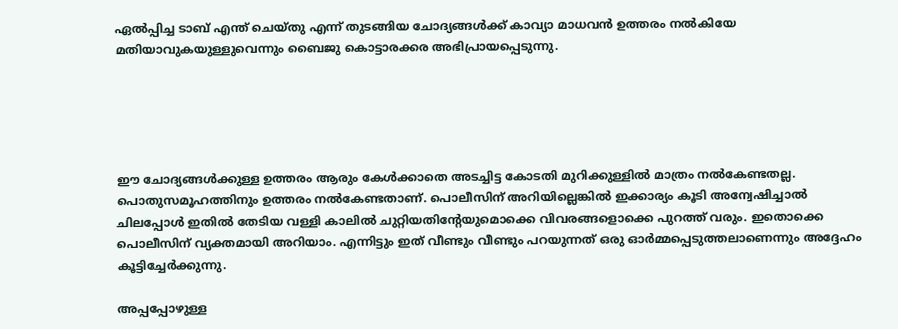ഏല്‍പ്പിച്ച ടാബ് എന്ത് ചെയ്തു എന്ന് തുടങ്ങിയ ചോദ്യങ്ങള്‍ക്ക് കാവ്യാ മാധവന്‍ ഉത്തരം നല്‍കിയേ മതിയാവുകയുള്ളുവെന്നും ബൈജു കൊട്ടാരക്കര അഭിപ്രായപ്പെടുന്നു.





ഈ ചോദ്യങ്ങള്‍ക്കുള്ള ഉത്തരം ആരും കേള്‍ക്കാതെ അടച്ചിട്ട കോടതി മുറിക്കുള്ളില്‍ മാത്രം നല്‍കേണ്ടതല്ല. പൊതുസമൂഹത്തിനും ഉത്തരം നല്‍കേണ്ടതാണ്. പൊലീസിന് അറിയില്ലെങ്കില്‍ ഇക്കാര്യം കൂടി അന്വേഷിച്ചാല്‍ ചിലപ്പോള്‍ ഇതില്‍ തേടിയ വള്ളി കാലില്‍ ചുറ്റിയതിന്റേയുമൊക്കെ വിവരങ്ങളൊക്കെ പുറത്ത് വരും. ഇതൊക്കെ പൊലീസിന് വ്യക്തമായി അറിയാം. എന്നിട്ടും ഇത് വീണ്ടും വീണ്ടും പറയുന്നത് ഒരു ഓർമ്മപ്പെടുത്തലാണെന്നും അദ്ദേഹം കൂട്ടിച്ചേർക്കുന്നു.

അപ്പപ്പോഴുള്ള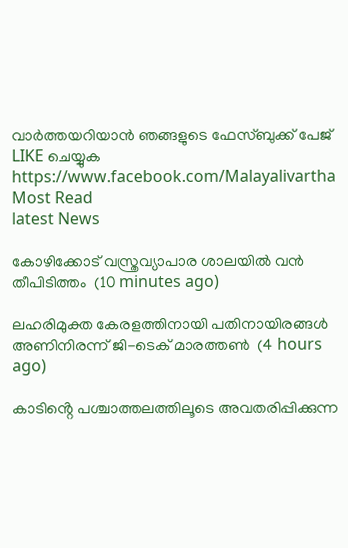വാര്‍ത്തയറിയാന്‍ ഞങ്ങളുടെ ഫേസ്‌ബുക്ക്‌ പേജ് LIKE ചെയ്യുക
https://www.facebook.com/Malayalivartha
Most Read
latest News

കോഴിക്കോട് വസ്ത്രവ്യാപാര ശാലയില്‍ വന്‍ തീപിടിത്തം  (10 minutes ago)

ലഹരിമുക്ത കേരളത്തിനായി പതിനായിരങ്ങൾ അണിനിരന്ന് ജി-ടെക് മാരത്തൺ  (4 hours ago)

കാടിൻ്റെ പശ്ചാത്തലത്തിലൂടെ അവതരിപ്പിക്കുന്ന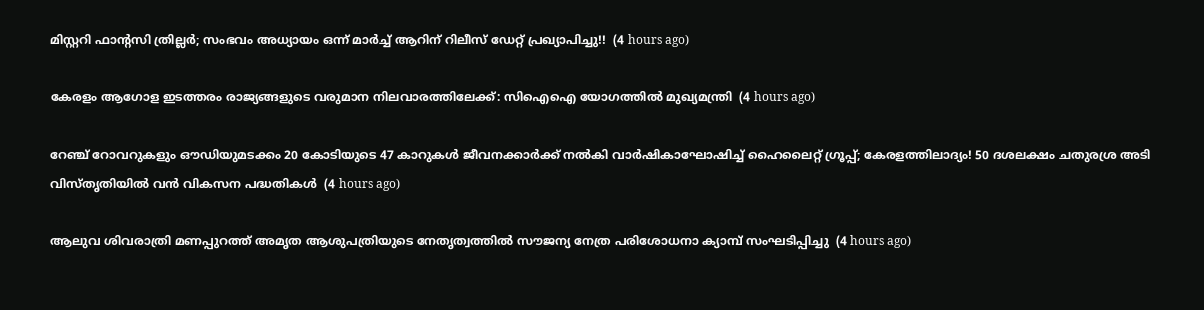മിസ്റ്ററി ഫാന്റസി ത്രില്ലർ; സംഭവം അധ്യായം ഒന്ന് മാർച്ച് ആറിന് റിലീസ് ഡേറ്റ് പ്രഖ്യാപിച്ചു!!  (4 hours ago)

കേരളം ആഗോള ഇടത്തരം രാജ്യങ്ങളുടെ വരുമാന നിലവാരത്തിലേക്ക്: സിഐഐ യോഗത്തിൽ മുഖ്യമന്ത്രി  (4 hours ago)

റേഞ്ച് റോവറുകളും ഔഡിയുമടക്കം 20 കോടിയുടെ 47 കാറുകൾ ജീവനക്കാർക്ക് നൽകി വാർഷികാഘോഷിച്ച് ഹൈലൈറ്റ് ഗ്രൂപ്പ്; കേരളത്തിലാദ്യം! 50 ദശലക്ഷം ചതുരശ്ര അടി വിസ്തൃതിയിൽ വൻ വികസന പദ്ധതികൾ  (4 hours ago)

ആലുവ ശിവരാത്രി മണപ്പുറത്ത് അമൃത ആശുപത്രിയുടെ നേതൃത്വത്തിൽ സൗജന്യ നേത്ര പരിശോധനാ ക്യാമ്പ് സംഘടിപ്പിച്ചു  (4 hours ago)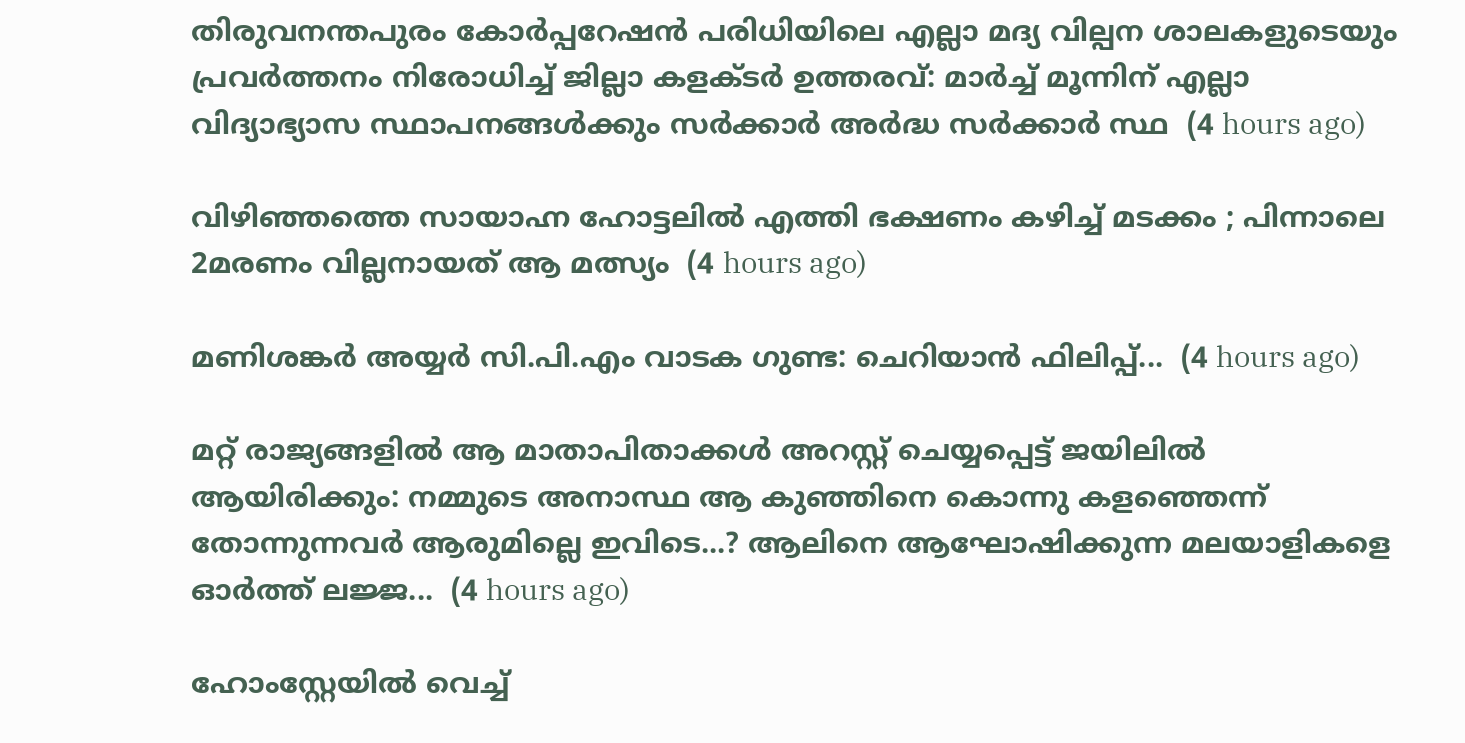തിരുവനന്തപുരം കോർപ്പറേഷൻ പരിധിയിലെ എല്ലാ മദ്യ വില്പന ശാലകളുടെയും പ്രവർത്തനം നിരോധിച്ച് ജില്ലാ കളക്ടർ ഉത്തരവ്: മാർച്ച് മൂന്നിന് എല്ലാ വിദ്യാഭ്യാസ സ്ഥാപനങ്ങള്‍ക്കും സര്‍ക്കാര്‍ അര്‍ദ്ധ സര്‍ക്കാര്‍ സ്ഥ  (4 hours ago)

വിഴിഞ്ഞത്തെ സായാഹ്ന ഹോട്ടലിൽ എത്തി ഭക്ഷണം കഴിച്ച് മടക്കം ; പിന്നാലെ 2മരണം വില്ലനായത് ആ മത്സ്യം  (4 hours ago)

മണിശങ്കർ അയ്യർ സി.പി.എം വാടക ഗുണ്ട: ചെറിയാൻ ഫിലിപ്പ്...  (4 hours ago)

മറ്റ് രാജ്യങ്ങളിൽ ആ മാതാപിതാക്കള്‍ അറസ്റ്റ് ചെയ്യപ്പെട്ട് ജയിലിൽ ആയിരിക്കും: നമ്മുടെ അനാസ്ഥ ആ കുഞ്ഞിനെ കൊന്നു കളഞ്ഞെന്ന് തോന്നുന്നവർ ആരുമില്ലെ ഇവിടെ...? ആലിനെ ആഘോഷിക്കുന്ന മലയാളികളെ ഓർത്ത് ലജ്ജ...  (4 hours ago)

ഹോംസ്റ്റേയിൽ വെച്ച്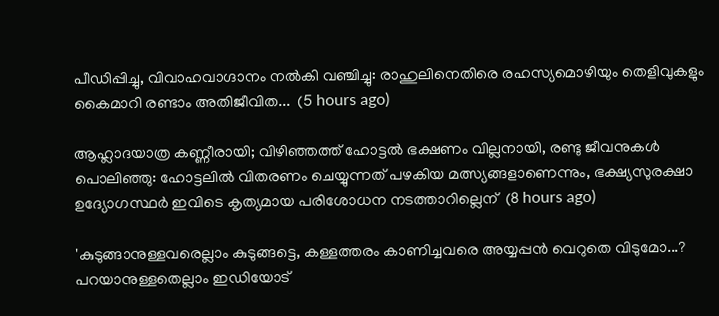പീഡിപ്പിച്ചു, വിവാഹവാഗ്ദാനം നൽകി വഞ്ചിച്ചു: രാഹുലിനെതിരെ രഹസ്യമൊഴിയും തെളിവുകളും കൈമാറി രണ്ടാം അതിജീവിത...  (5 hours ago)

ആഹ്ലാദയാത്ര കണ്ണീരായി; വിഴിഞ്ഞത്ത് ഹോട്ടൽ ഭക്ഷണം വില്ലനായി, രണ്ടു ജീവനുകൾ പൊലിഞ്ഞു: ഹോട്ടലിൽ വിതരണം ചെയ്യുന്നത് പഴകിയ മത്സ്യങ്ങളാണെന്നും, ഭക്ഷ്യസുരക്ഷാ ഉദ്യോഗസ്ഥർ ഇവിടെ കൃത്യമായ പരിശോധന നടത്താറില്ലെന്  (8 hours ago)

'കുടുങ്ങാനുള്ളവരെല്ലാം കുടുങ്ങട്ടെ, കള്ളത്തരം കാണിച്ചവരെ അയ്യപ്പൻ വെറുതെ വിടുമോ...? പറയാനുള്ളതെല്ലാം ഇഡിയോട്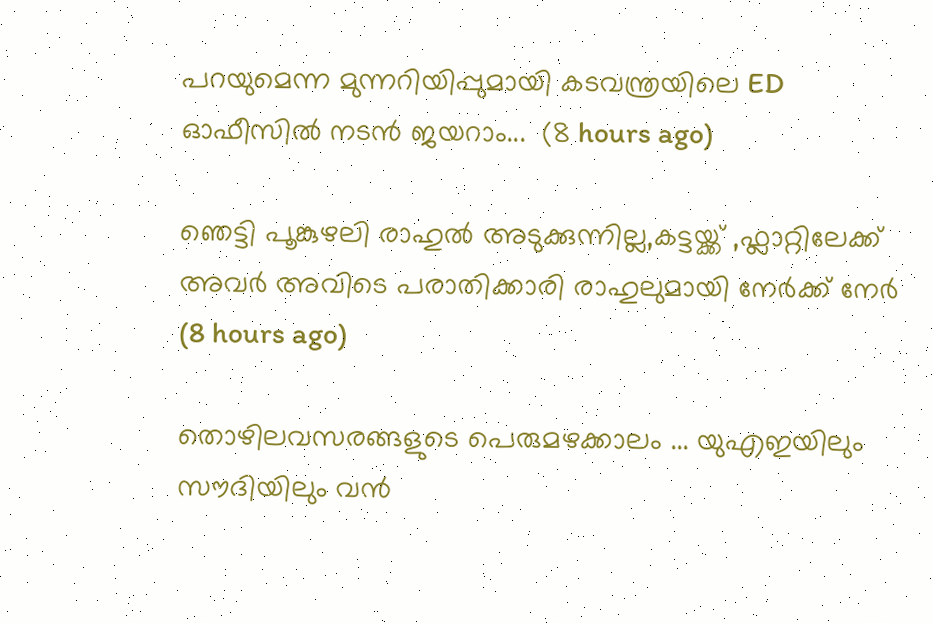പറയുമെന്ന മുന്നറിയിപ്പുമായി കടവന്ത്രയിലെ ED ഓഫീസിൽ നടൻ ജയറാം...  (8 hours ago)

ഞെട്ടി പൂങ്കുഴലി രാഹുൽ അടുക്കുന്നില്ല,കട്ടയ്ക്ക് ,ഫ്ലാറ്റിലേക്ക് അവർ അവിടെ പരാതിക്കാരി രാഹുലുമായി നേർക്ക് നേർ  (8 hours ago)

തൊഴിലവസരങ്ങളുടെ പെരുമഴക്കാലം ... യുഎഇയിലും സൗദിയിലും വൻ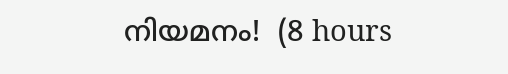നിയമനം!  (8 hours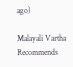ago)

Malayali Vartha Recommends